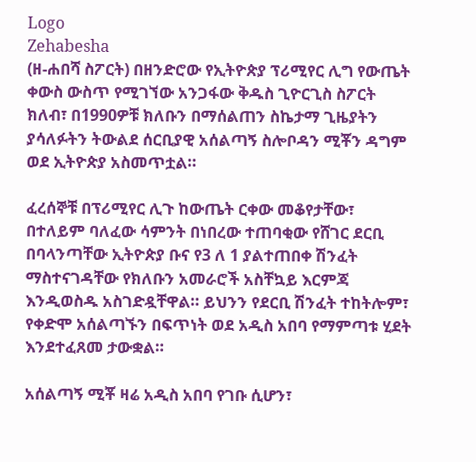Logo
Zehabesha
(ዘ-ሐበሻ ስፖርት) በዘንድሮው የኢትዮጵያ ፕሪሚየር ሊግ የውጤት ቀውስ ውስጥ የሚገኘው አንጋፋው ቅዱስ ጊዮርጊስ ስፖርት ክለብ፣ በ1990ዎቹ ክለቡን በማሰልጠን ስኬታማ ጊዜያትን ያሳለፉትን ትውልደ ሰርቢያዊ አሰልጣኝ ስሎቦዳን ሚቾን ዳግም ወደ ኢትዮጵያ አስመጥቷል።

ፈረሰኞቹ በፕሪሚየር ሊጉ ከውጤት ርቀው መቆየታቸው፣ በተለይም ባለፈው ሳምንት በነበረው ተጠባቂው የሸገር ደርቢ በባላንጣቸው ኢትዮጵያ ቡና የ3 ለ 1 ያልተጠበቀ ሽንፈት ማስተናገዳቸው የክለቡን አመራሮች አስቸኳይ እርምጃ እንዲወስዱ አስገድዷቸዋል። ይህንን የደርቢ ሽንፈት ተከትሎም፣ የቀድሞ አሰልጣኙን በፍጥነት ወደ አዲስ አበባ የማምጣቱ ሂደት እንደተፈጸመ ታውቋል።

አሰልጣኝ ሚቾ ዛሬ አዲስ አበባ የገቡ ሲሆን፣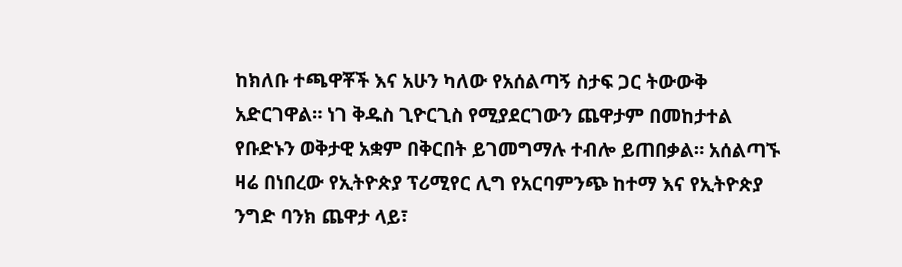ከክለቡ ተጫዋቾች እና አሁን ካለው የአሰልጣኝ ስታፍ ጋር ትውውቅ አድርገዋል። ነገ ቅዱስ ጊዮርጊስ የሚያደርገውን ጨዋታም በመከታተል የቡድኑን ወቅታዊ አቋም በቅርበት ይገመግማሉ ተብሎ ይጠበቃል። አሰልጣኙ ዛሬ በነበረው የኢትዮጵያ ፕሪሚየር ሊግ የአርባምንጭ ከተማ እና የኢትዮጵያ ንግድ ባንክ ጨዋታ ላይ፣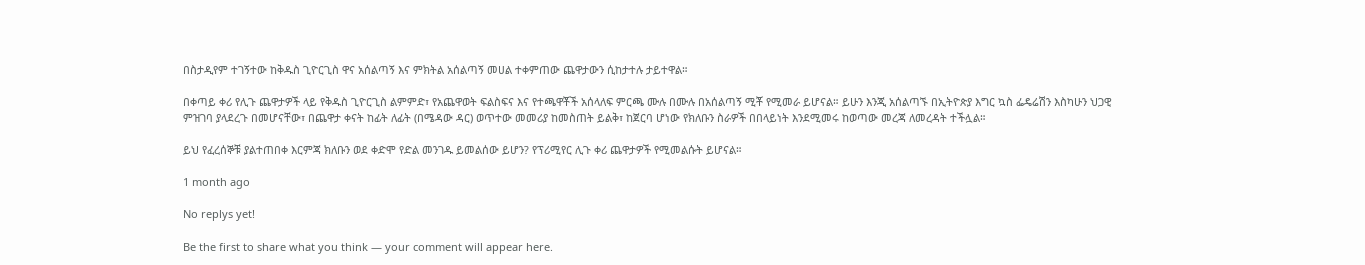በስታዲየም ተገኝተው ከቅዱስ ጊዮርጊስ ዋና አሰልጣኝ እና ምክትል አሰልጣኝ መሀል ተቀምጠው ጨዋታውን ሲከታተሉ ታይተዋል።

በቀጣይ ቀሪ የሊጉ ጨዋታዎች ላይ የቅዱስ ጊዮርጊስ ልምምድ፣ የአጨዋወት ፍልስፍና እና የተጫዋቾች አሰላለፍ ምርጫ ሙሉ በሙሉ በአሰልጣኝ ሚቾ የሚመራ ይሆናል። ይሁን እንጂ አሰልጣኙ በኢትዮጵያ እግር ኳስ ፌዴሬሽን እስካሁን ህጋዊ ምዝገባ ያላደረጉ በመሆናቸው፣ በጨዋታ ቀናት ከፊት ለፊት (በሜዳው ዳር) ወጥተው መመሪያ ከመስጠት ይልቅ፣ ከጀርባ ሆነው የክለቡን ስራዎች በበላይነት እንደሚመሩ ከወጣው መረጃ ለመረዳት ተችሏል።

ይህ የፈረሰኞቹ ያልተጠበቀ እርምጃ ክለቡን ወደ ቀድሞ የድል መንገዱ ይመልሰው ይሆን? የፕሪሚየር ሊጉ ቀሪ ጨዋታዎች የሚመልሱት ይሆናል።

1 month ago

No replys yet!

Be the first to share what you think — your comment will appear here.